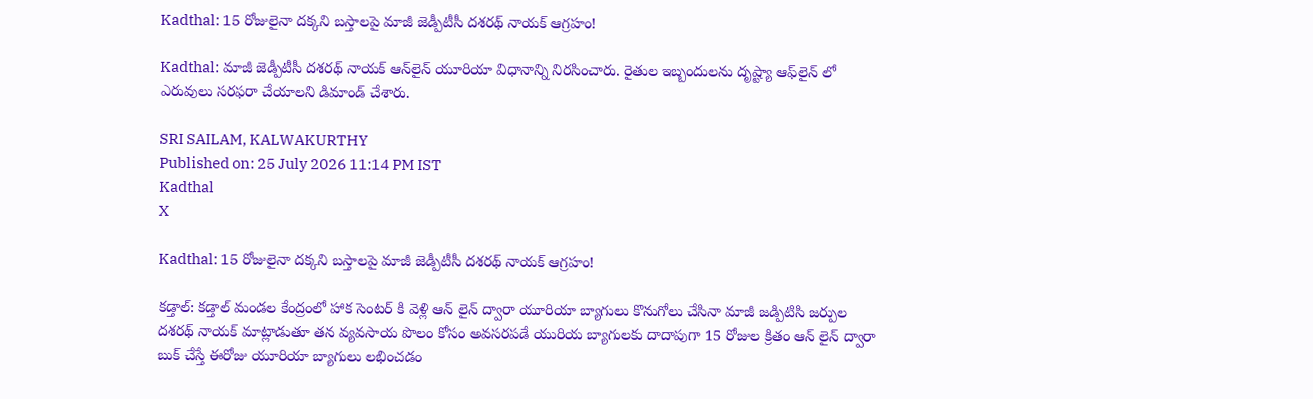Kadthal: 15 రోజులైనా దక్కని బస్తాలపై మాజీ జెడ్పీటీసీ దశరథ్ నాయక్ ఆగ్రహం!

Kadthal: మాజీ జెడ్పీటీసీ దశరథ్ నాయక్ ఆన్‌లైన్ యూరియా విధానాన్ని నిరసించారు. రైతుల ఇబ్బందులను దృష్ట్యా ఆఫ్‌లైన్ లో ఎరువులు సరఫరా చేయాలని డిమాండ్ చేశారు.

SRI SAILAM, KALWAKURTHY
Published on: 25 July 2026 11:14 PM IST
Kadthal
X

Kadthal: 15 రోజులైనా దక్కని బస్తాలపై మాజీ జెడ్పీటీసీ దశరథ్ నాయక్ ఆగ్రహం!

కడ్తాల్: కడ్తాల్ మండల కేంద్రంలో హాక సెంటర్ కి వెళ్లి ఆన్ లైన్ ద్వారా యూరియా బ్యాగులు కొనుగోలు చేసినా మాజీ జడ్పిటిసి జర్పుల దశరథ్ నాయక్ మాట్లాడుతూ తన వ్యవసాయ పొలం కోసం అవసరపడే యురియ బ్యాగులకు దాదాపుగా 15 రోజుల క్రితం ఆన్ లైన్ ద్వారా బుక్ చేస్తే ఈరోజు యూరియా బ్యాగులు లభించడం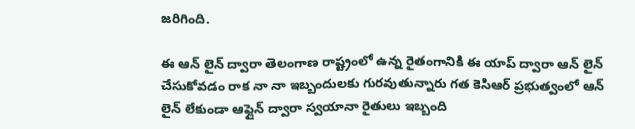జరిగింది.

ఈ ఆన్ లైన్ ద్వారా తెలంగాణ రాష్ట్రంలో ఉన్న రైతంగానికి ఈ యాప్ ద్వారా ఆన్ లైన్ చేసుకోవడం రాక నా నా ఇబ్బందులకు గురవుతున్నారు గత కెసిఆర్ ప్రభుత్వంలో ఆన్ లైన్ లేకుండా ఆఫ్లైన్ ద్వారా స్వయానా రైతులు ఇబ్బంది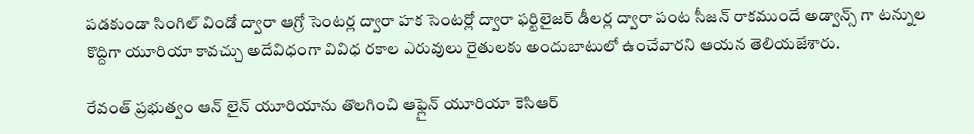పడకుండా సింగిల్ విండో ద్వారా ఆగ్రో సెంటర్ల ద్వారా హక సెంటర్లో ద్వారా ఫర్టిలైజర్ డీలర్ల ద్వారా పంట సీజన్ రాకముందే అడ్వాన్స్ గా టన్నుల కొద్దిగా యూరియా కావచ్చు అదేవిధంగా వివిధ రకాల ఎరువులు రైతులకు అందుబాటులో ఉంచేవారని ఆయన తెలియజేశారు.

రేవంత్ ప్రభుత్వం ఆన్ లైన్ యూరియాను తొలగించి ఆఫ్లైన్ యూరియా కెసిఆర్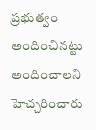ప్రభుత్వం అందించినట్టు అందించాలని హెచ్చరించారు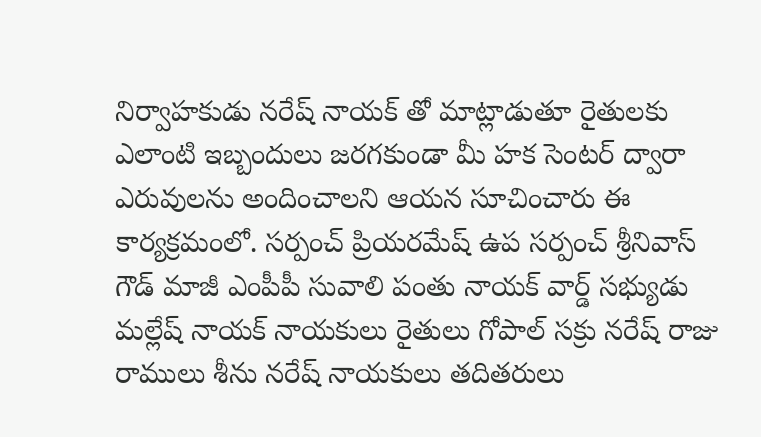నిర్వాహకుడు నరేష్ నాయక్ తో మాట్లాడుతూ రైతులకు ఎలాంటి ఇబ్బందులు జరగకుండా మీ హక సెంటర్ ద్వారా ఎరువులను అందించాలని ఆయన సూచించారు ఈ కార్యక్రమంలో. సర్పంచ్ ప్రియరమేష్ ఉప సర్పంచ్ శ్రీనివాస్ గౌడ్ మాజీ ఎంపీపీ సువాలి పంతు నాయక్ వార్డ్ సభ్యుడు మల్లేష్ నాయక్ నాయకులు రైతులు గోపాల్ సక్రు నరేష్ రాజు రాములు శీను నరేష్ నాయకులు తదితరులు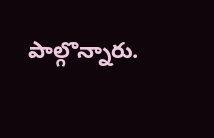పాల్గొన్నారు.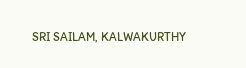SRI SAILAM, KALWAKURTHY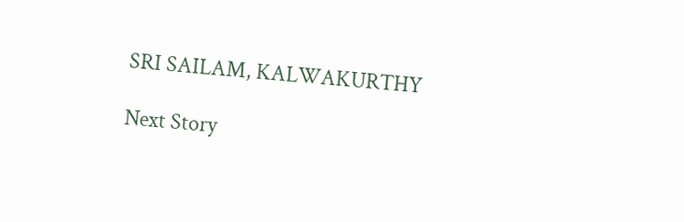SRI SAILAM, KALWAKURTHY

Next Story